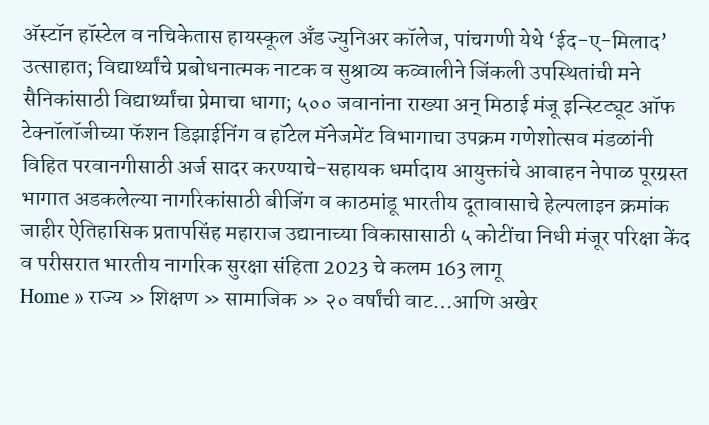अ‍ॅस्टॉन हॉस्टेल व नचिकेतास हायस्कूल अँड ज्युनिअर कॉलेज, पांचगणी येथे ‘ईद-ए-मिलाद’ उत्साहात; विद्यार्थ्यांचे प्रबोधनात्मक नाटक व सुश्राव्य कव्वालीने जिंकली उपस्थितांची मने सैनिकांसाठी विद्यार्थ्यांचा प्रेमाचा धागा; ५०० जवानांना राख्या अन् मिठाई मंजू इन्स्टिट्यूट ऑफ टेक्नॉलॉजीच्या फॅशन डिझाईनिंग व हॉटेल मॅनेजमेंट विभागाचा उपक्रम गणेशोत्सव मंडळांनी विहित परवानगीसाठी अर्ज सादर करण्याचे-सहायक धर्मादाय आयुक्तांचे आवाहन नेपाळ पूरग्रस्त भागात अडकलेल्या नागरिकांसाठी बीजिंग व काठमांडू भारतीय दूतावासाचे हेल्पलाइन क्रमांक जाहीर ऐतिहासिक प्रतापसिंह महाराज उद्यानाच्या विकासासाठी ५ कोटींचा निधी मंजूर परिक्षा केंद व परीसरात भारतीय नागरिक सुरक्षा संहिता 2023 चे कलम 163 लागू
Home » राज्य » शिक्षण » सामाजिक » २० वर्षांची वाट…आणि अखेर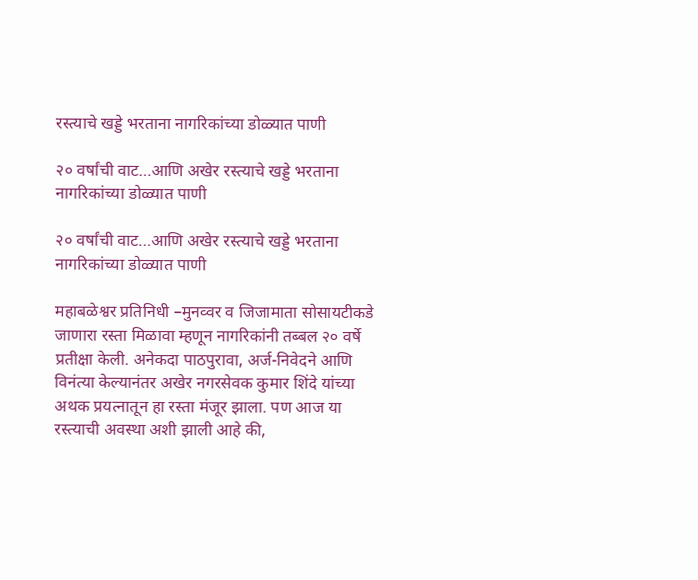रस्त्याचे खड्डे भरताना नागरिकांच्या डोळ्यात पाणी

२० वर्षांची वाट…आणि अखेर रस्त्याचे खड्डे भरताना नागरिकांच्या डोळ्यात पाणी

२० वर्षांची वाट…आणि अखेर रस्त्याचे खड्डे भरताना नागरिकांच्या डोळ्यात पाणी

महाबळेश्वर प्रतिनिधी –मुनव्वर व जिजामाता सोसायटीकडे जाणारा रस्ता मिळावा म्हणून नागरिकांनी तब्बल २० वर्षे प्रतीक्षा केली. अनेकदा पाठपुरावा, अर्ज-निवेदने आणि विनंत्या केल्यानंतर अखेर नगरसेवक कुमार शिंदे यांच्या अथक प्रयत्नातून हा रस्ता मंजूर झाला. पण आज या रस्त्याची अवस्था अशी झाली आहे की,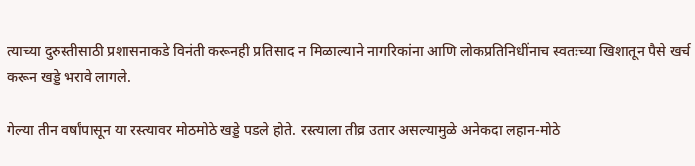त्याच्या दुरुस्तीसाठी प्रशासनाकडे विनंती करूनही प्रतिसाद न मिळाल्याने नागरिकांना आणि लोकप्रतिनिधींनाच स्वतःच्या खिशातून पैसे खर्च करून खड्डे भरावे लागले.

गेल्या तीन वर्षांपासून या रस्त्यावर मोठमोठे खड्डे पडले होते. रस्त्याला तीव्र उतार असल्यामुळे अनेकदा लहान-मोठे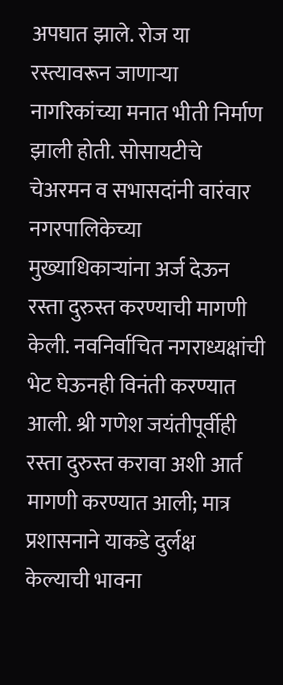अपघात झाले. रोज या रस्त्यावरून जाणाऱ्या नागरिकांच्या मनात भीती निर्माण झाली होती. सोसायटीचे चेअरमन व सभासदांनी वारंवार नगरपालिकेच्या मुख्याधिकाऱ्यांना अर्ज देऊन रस्ता दुरुस्त करण्याची मागणी केली. नवनिर्वाचित नगराध्यक्षांची भेट घेऊनही विनंती करण्यात आली. श्री गणेश जयंतीपूर्वीही रस्ता दुरुस्त करावा अशी आर्त मागणी करण्यात आली; मात्र प्रशासनाने याकडे दुर्लक्ष केल्याची भावना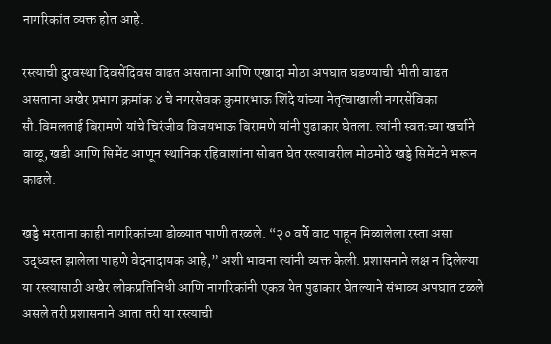नागरिकांत व्यक्त होत आहे.

रस्त्याची दुरवस्था दिवसेंदिवस वाढत असताना आणि एखादा मोठा अपघात घडण्याची भीती वाढत असताना अखेर प्रभाग क्रमांक ४ चे नगरसेवक कुमारभाऊ शिंदे यांच्या नेतृत्वाखाली नगरसेविका सौ.विमलताई बिरामणे यांचे चिरंजीव विजयभाऊ बिरामणे यांनी पुढाकार घेतला. त्यांनी स्वतःच्या खर्चाने वाळू, खडी आणि सिमेंट आणून स्थानिक रहिवाशांना सोबत घेत रस्त्यावरील मोठमोठे खड्डे सिमेंटने भरून काढले.

खड्डे भरताना काही नागरिकांच्या डोळ्यात पाणी तरळले. “२० वर्षे वाट पाहून मिळालेला रस्ता असा उद्ध्वस्त झालेला पाहणे वेदनादायक आहे,” अशी भावना त्यांनी व्यक्त केली. प्रशासनाने लक्ष न दिलेल्या या रस्त्यासाठी अखेर लोकप्रतिनिधी आणि नागरिकांनी एकत्र येत पुढाकार घेतल्याने संभाव्य अपघात टळले असले तरी प्रशासनाने आता तरी या रस्त्याची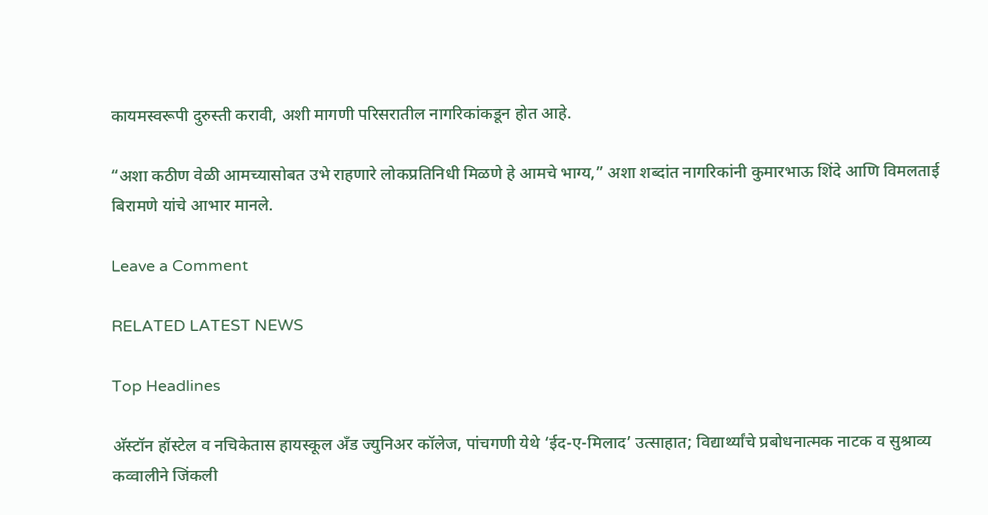कायमस्वरूपी दुरुस्ती करावी, अशी मागणी परिसरातील नागरिकांकडून होत आहे.

“अशा कठीण वेळी आमच्यासोबत उभे राहणारे लोकप्रतिनिधी मिळणे हे आमचे भाग्य,” अशा शब्दांत नागरिकांनी कुमारभाऊ शिंदे आणि विमलताई बिरामणे यांचे आभार मानले.

Leave a Comment

RELATED LATEST NEWS

Top Headlines

अ‍ॅस्टॉन हॉस्टेल व नचिकेतास हायस्कूल अँड ज्युनिअर कॉलेज, पांचगणी येथे ‘ईद-ए-मिलाद’ उत्साहात; विद्यार्थ्यांचे प्रबोधनात्मक नाटक व सुश्राव्य कव्वालीने जिंकली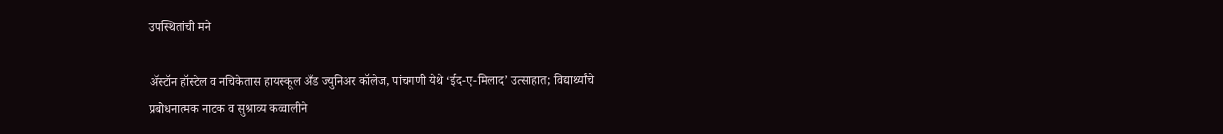उपस्थितांची मने

अ‍ॅस्टॉन हॉस्टेल व नचिकेतास हायस्कूल अँड ज्युनिअर कॉलेज, पांचगणी येथे ‘ईद-ए-मिलाद’ उत्साहात; विद्यार्थ्यांचे प्रबोधनात्मक नाटक व सुश्राव्य कव्वालीने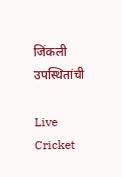जिंकली उपस्थितांची

Live Cricket